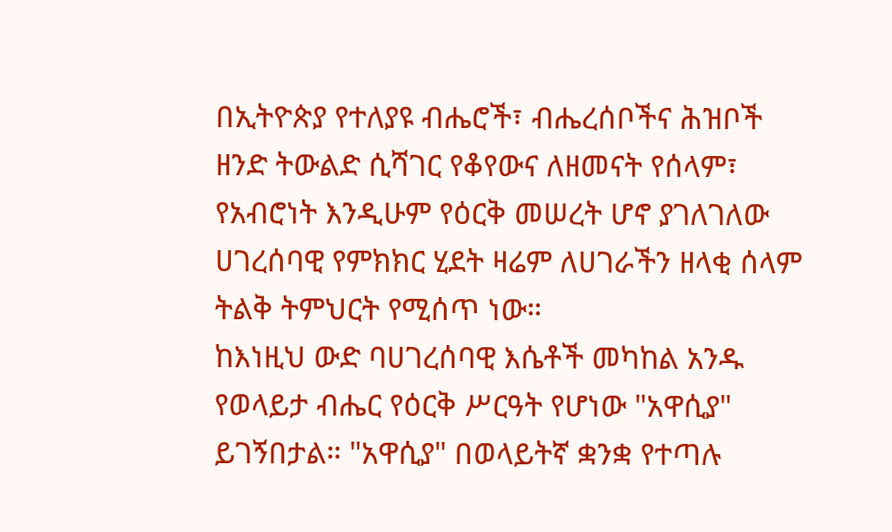በኢትዮጵያ የተለያዩ ብሔሮች፣ ብሔረሰቦችና ሕዝቦች ዘንድ ትውልድ ሲሻገር የቆየውና ለዘመናት የሰላም፣ የአብሮነት እንዲሁም የዕርቅ መሠረት ሆኖ ያገለገለው ሀገረሰባዊ የምክክር ሂደት ዛሬም ለሀገራችን ዘላቂ ሰላም ትልቅ ትምህርት የሚሰጥ ነው።
ከእነዚህ ውድ ባሀገረሰባዊ እሴቶች መካከል አንዱ የወላይታ ብሔር የዕርቅ ሥርዓት የሆነው "አዋሲያ" ይገኝበታል። "አዋሲያ" በወላይትኛ ቋንቋ የተጣሉ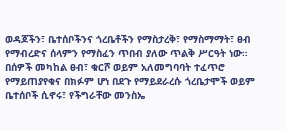ወዳጆችን፣ ቤተሰቦችንና ጎረቤቶችን የማስታረቅ፣ የማስማማት፣ ፀብ የማብረድና ሰላምን የማስፈን ጥበብ ያለው ጥልቅ ሥርዓት ነው።
በሰዎች መካከል ፀብ፣ ቁርሾ ወይም አለመግባባት ተፈጥሮ የማይጠያየቁና በክፉም ሆነ በደጉ የማይደራረሱ ጎረቤታሞች ወይም ቤተሰቦች ሲኖሩ፣ የችግራቸው መንስኤ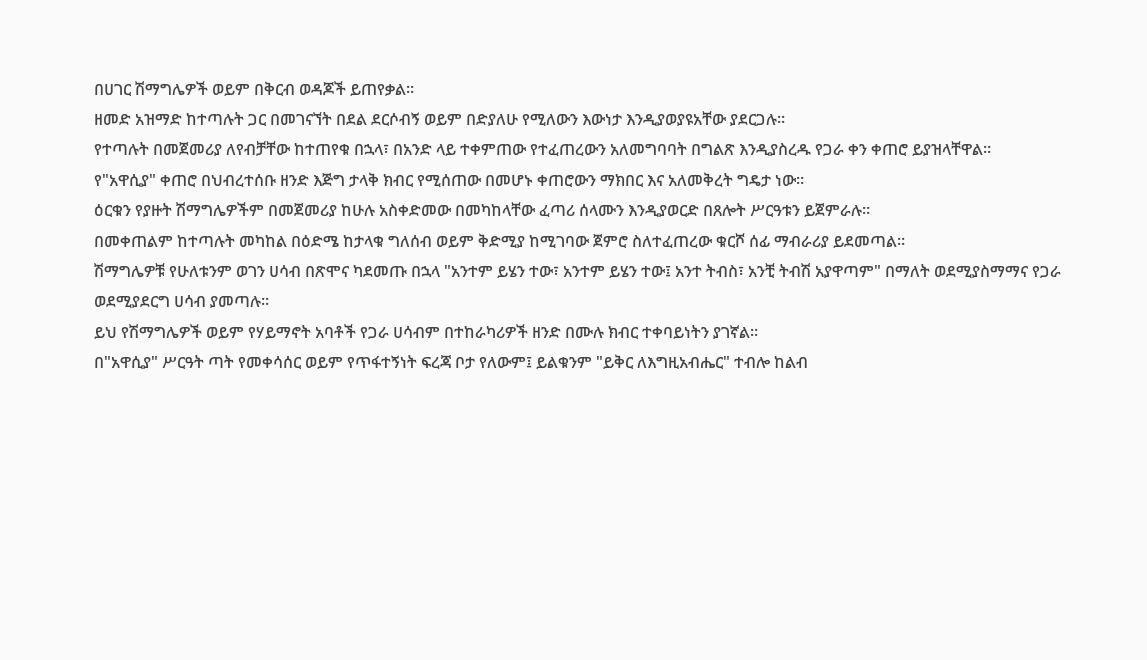በሀገር ሽማግሌዎች ወይም በቅርብ ወዳጆች ይጠየቃል።
ዘመድ አዝማድ ከተጣሉት ጋር በመገናኘት በደል ደርሶብኝ ወይም በድያለሁ የሚለውን እውነታ እንዲያወያዩአቸው ያደርጋሉ።
የተጣሉት በመጀመሪያ ለየብቻቸው ከተጠየቁ በኋላ፣ በአንድ ላይ ተቀምጠው የተፈጠረውን አለመግባባት በግልጽ እንዲያስረዱ የጋራ ቀን ቀጠሮ ይያዝላቸዋል።
የ"አዋሲያ" ቀጠሮ በህብረተሰቡ ዘንድ እጅግ ታላቅ ክብር የሚሰጠው በመሆኑ ቀጠሮውን ማክበር እና አለመቅረት ግዴታ ነው።
ዕርቁን የያዙት ሽማግሌዎችም በመጀመሪያ ከሁሉ አስቀድመው በመካከላቸው ፈጣሪ ሰላሙን እንዲያወርድ በጸሎት ሥርዓቱን ይጀምራሉ።
በመቀጠልም ከተጣሉት መካከል በዕድሜ ከታላቁ ግለሰብ ወይም ቅድሚያ ከሚገባው ጀምሮ ስለተፈጠረው ቁርሾ ሰፊ ማብራሪያ ይደመጣል።
ሽማግሌዎቹ የሁለቱንም ወገን ሀሳብ በጽሞና ካደመጡ በኋላ "አንተም ይሄን ተው፣ አንተም ይሄን ተው፤ አንተ ትብስ፣ አንቺ ትብሽ አያዋጣም" በማለት ወደሚያስማማና የጋራ ወደሚያደርግ ሀሳብ ያመጣሉ።
ይህ የሽማግሌዎች ወይም የሃይማኖት አባቶች የጋራ ሀሳብም በተከራካሪዎች ዘንድ በሙሉ ክብር ተቀባይነትን ያገኛል።
በ"አዋሲያ" ሥርዓት ጣት የመቀሳሰር ወይም የጥፋተኝነት ፍረጃ ቦታ የለውም፤ ይልቁንም "ይቅር ለእግዚአብሔር" ተብሎ ከልብ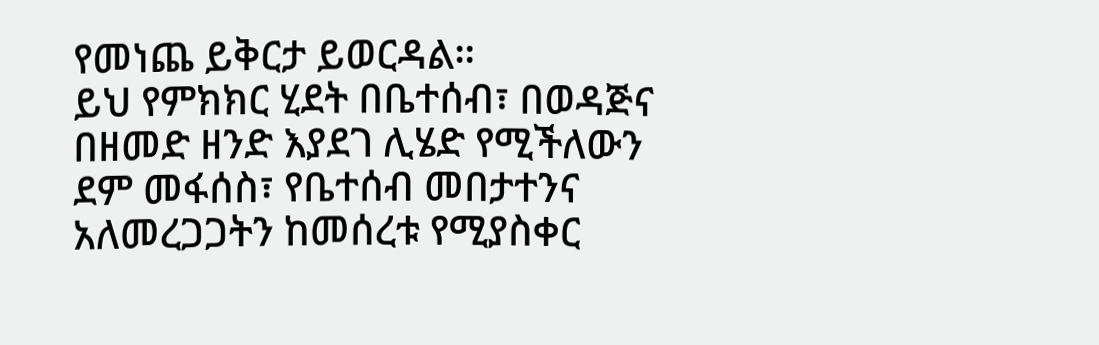የመነጨ ይቅርታ ይወርዳል።
ይህ የምክክር ሂደት በቤተሰብ፣ በወዳጅና በዘመድ ዘንድ እያደገ ሊሄድ የሚችለውን ደም መፋሰስ፣ የቤተሰብ መበታተንና አለመረጋጋትን ከመሰረቱ የሚያስቀር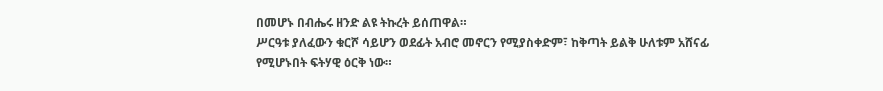በመሆኑ በብሔሩ ዘንድ ልዩ ትኩረት ይሰጠዋል።
ሥርዓቱ ያለፈውን ቁርሾ ሳይሆን ወደፊት አብሮ መኖርን የሚያስቀድም፣ ከቅጣት ይልቅ ሁለቱም አሸናፊ የሚሆኑበት ፍትሃዊ ዕርቅ ነው።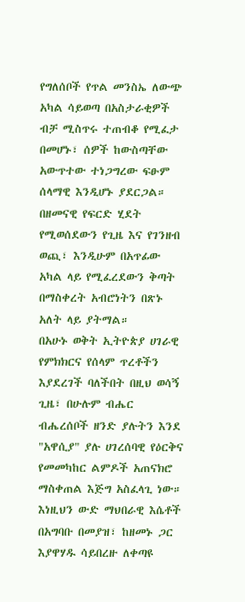የግለሰቦች የጥል መንስኤ ለውጭ አካል ሳይወጣ በአስታራቂዎች ብቻ ሚስጥሩ ተጠብቆ የሚፈታ በመሆኑ፣ ሰዎች ከውስጣቸው አውጥተው ተነጋግረው ፍፁም ሰላማዊ እንዲሆኑ ያደርጋል።
በዘመናዊ የፍርድ ሂደት የሚወሰደውን የጊዜ እና የገንዘብ ወጪ፣ እንዲሁም በአጥፊው አካል ላይ የሚፈረደውን ቅጣት በማስቀረት አብሮነትን በጽኑ አለት ላይ ያትማል።
በአሁኑ ወቅት ኢትዮጵያ ሀገራዊ የምክክርና የሰላም ጥረቶችን እያደረገች ባለችበት በዚህ ወሳኝ ጊዜ፣ በሁሉም ብሔር ብሔረሰቦች ዘንድ ያሉትን እንደ "አዋሲያ" ያሉ ሀገረሰባዊ የዕርቅና የመመካከር ልምዶች አጠናክሮ ማስቀጠል እጅግ አስፈላጊ ነው።
እነዚህን ውድ ማህበራዊ እሴቶች በአግባቡ በመያዝ፣ ከዘመኑ ጋር እያዋሃዱ ሳይበረዙ ለቀጣዩ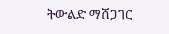ትውልድ ማሸጋገር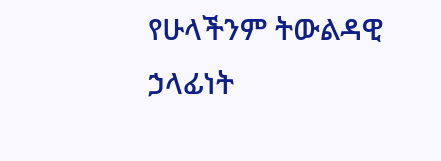የሁላችንም ትውልዳዊ ኃላፊነት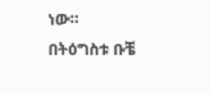ነው።
በትዕግስቱ ቡቼ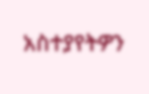አስተያየትዎን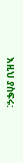እዚህ ያስፍሩ: